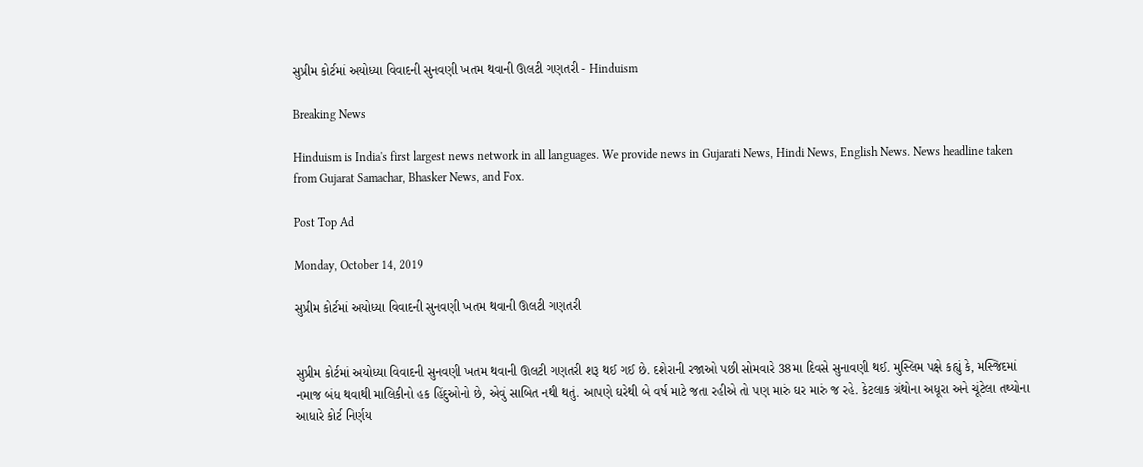સુપ્રીમ કોર્ટમાં અયોધ્યા વિવાદની સુનવણી ખતમ થવાની ઊલટી ગણતરી - Hinduism

Breaking News

Hinduism is India's first largest news network in all languages. We provide news in Gujarati News, Hindi News, English News. News headline taken from Gujarat Samachar, Bhasker News, and Fox.

Post Top Ad

Monday, October 14, 2019

સુપ્રીમ કોર્ટમાં અયોધ્યા વિવાદની સુનવણી ખતમ થવાની ઊલટી ગણતરી


સુપ્રીમ કોર્ટમાં અયોધ્યા વિવાદની સુનવણી ખતમ થવાની ઊલટી ગણતરી શરૂ થઈ ગઈ છે. દશેરાની રજાઓ પછી સોમવારે 38મા દિવસે સુનાવણી થઈ. મુસ્લિમ પક્ષે કહ્યું કે, મસ્જિદમાં નમાજ બંધ થવાથી માલિકીનો હક હિંદુઓનો છે, એવું સાબિત નથી થતું. આપણે ઘરેથી બે વર્ષ માટે જતા રહીએ તો પણ મારું ઘર મારું જ રહે. કેટલાક ગ્રંથોના અધૂરા અને ચૂંટેલા તથ્યોના આધારે કોર્ટ નિર્ણય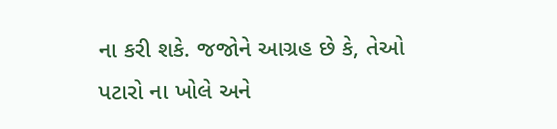ના કરી શકે. જજોને આગ્રહ છે કે, તેઓ પટારો ના ખોલે અને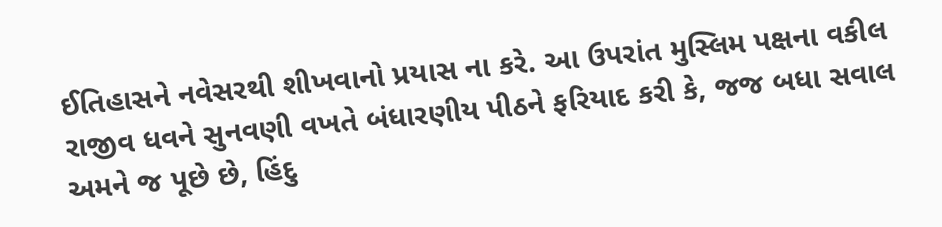ઈતિહાસને નવેસરથી શીખવાનો પ્રયાસ ના કરે. આ ઉપરાંત મુસ્લિમ પક્ષના વકીલ રાજીવ ધવને સુનવણી વખતે બંધારણીય પીઠને ફરિયાદ કરી કે, જજ બધા સવાલ અમને જ પૂછે છે, હિંદુ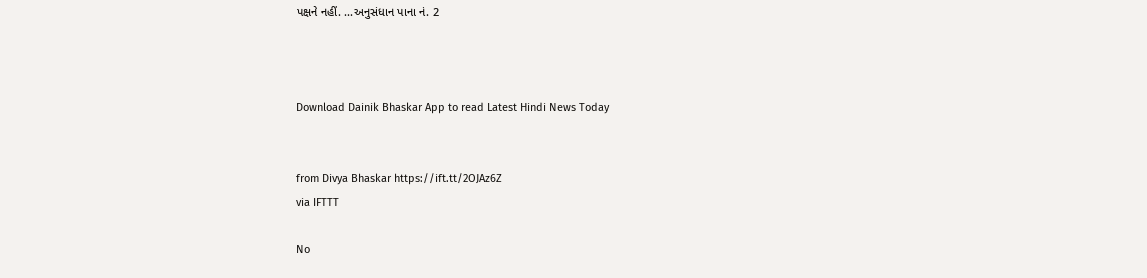પક્ષને નહીં. ...અનુસંધાન પાના નં. 2



Download Dainik Bhaskar App to read Latest Hindi News Today


from Divya Bhaskar https://ift.tt/2OJAz6Z
via IFTTT

No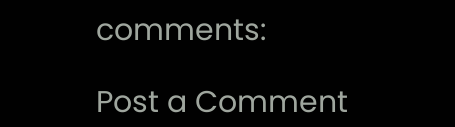comments:

Post a Comment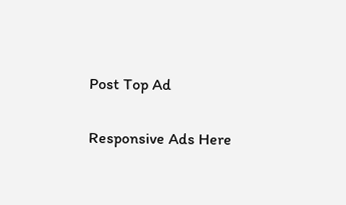Post Top Ad

Responsive Ads Here